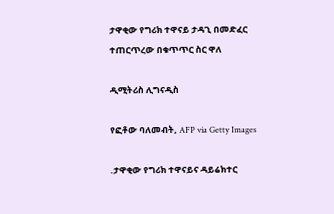ታዋቂው የግሪክ ተዋናይ ታዳጊ በመድፈር ተጠርጥረው በቁጥጥር ስር ዋለ

ዲሚትሪስ ሊግናዲስ

የፎቶው ባለመብት, AFP via Getty Images

.ታዋቂው የግሪክ ተዋናይና ዳይሬክተር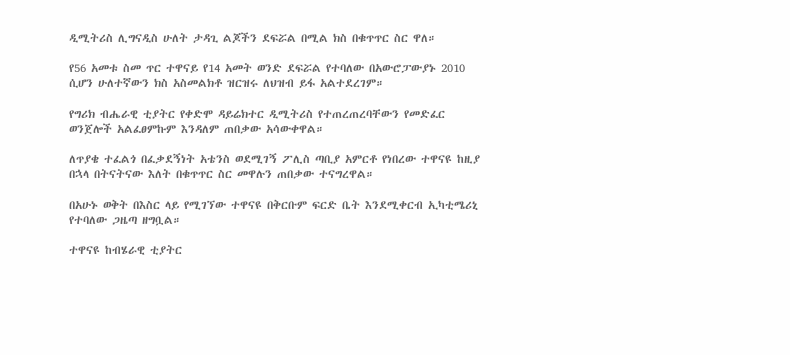ዲሚትሪስ ሊግናዲስ ሁለት ታዳጊ ልጆችን ደፍሯል በሚል ክስ በቁጥጥር ስር ዋለ።

የ56 አመቱ ስመ ጥር ተዋናይ የ14 አመት ወንድ ደፍሯል የተባለው በአውሮፓውያኑ 2010 ሲሆን ሁለተኛውን ክስ አስመልክቶ ዝርዝሩ ለህዝብ ይፋ አልተደረገም።

የግሪክ ብሔራዊ ቲያትር የቀድሞ ዳይሬክተር ዲሚትሪስ የተጠረጠረባቸውን የመድፈር ወንጀሎች አልፈፀምኩም እንዳለም ጠበቃው አሳውቀዋል።

ለጥያቄ ተፈልጎ በፈቃደኝነት አቴንስ ወደሚገኝ ፖሊስ ጣቢያ አምርቶ የነበረው ተዋናዩ ከዚያ በኋላ በትናትናው እለት በቁጥጥር ስር መዋሉን ጠበቃው ተናግረዋል።

በአሁኑ ወቅት በእስር ላይ የሚገኘው ተዋናዩ በቅርቡም ፍርድ ቤት እንደሚቀርብ ኢካቲሜሪኒ የተባለው ጋዜጣ ዘግቧል።

ተዋናዩ ከብሄራዊ ቲያትር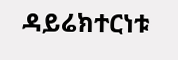ዳይሬክተርነቱ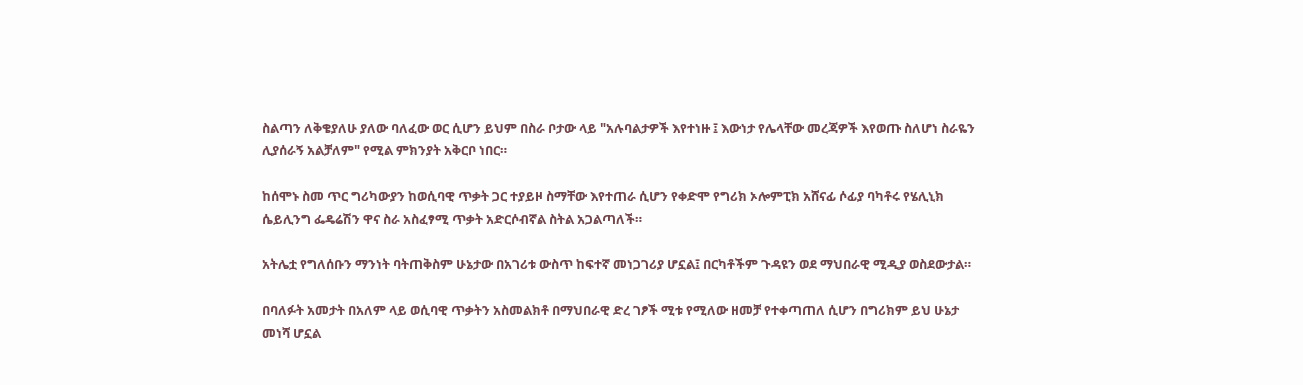ስልጣን ለቅቄያለሁ ያለው ባለፈው ወር ሲሆን ይህም በስራ ቦታው ላይ "አሉባልታዎች እየተነዙ ፤ እውነታ የሌላቸው መረጃዎች እየወጡ ስለሆነ ስራዬን ሊያሰራኝ አልቻለም" የሚል ምክንያት አቅርቦ ነበር።

ከሰሞኑ ስመ ጥር ግሪካውያን ከወሲባዊ ጥቃት ጋር ተያይዞ ስማቸው እየተጠራ ሲሆን የቀድሞ የግሪክ ኦሎምፒክ አሸናፊ ሶፊያ ባካቶሩ የሄሊኒክ ሴይሊንግ ፌዴሬሽን ዋና ስራ አስፈፃሚ ጥቃት አድርሶብኛል ስትል አጋልጣለች።

አትሌቷ የግለሰቡን ማንነት ባትጠቅስም ሁኔታው በአገሪቱ ውስጥ ከፍተኛ መነጋገሪያ ሆኗል፤ በርካቶችም ጉዳዩን ወደ ማህበራዊ ሚዲያ ወስደውታል።

በባለፉት አመታት በአለም ላይ ወሲባዊ ጥቃትን አስመልክቶ በማህበራዊ ድረ ገፆች ሚቱ የሚለው ዘመቻ የተቀጣጠለ ሲሆን በግሪክም ይህ ሁኔታ መነሻ ሆኗል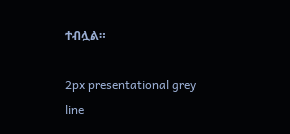ተብሏል።

2px presentational grey line